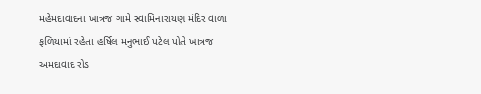મહેમદાવાદના ખાત્રજ ગામે સ્વામિનારાયણ મંદિર વાળા ફળિયામાં રહેતા હર્ષિલ મનુભાઈ પટેલ પોતે ખાત્રજ અમદાવાદ રોડ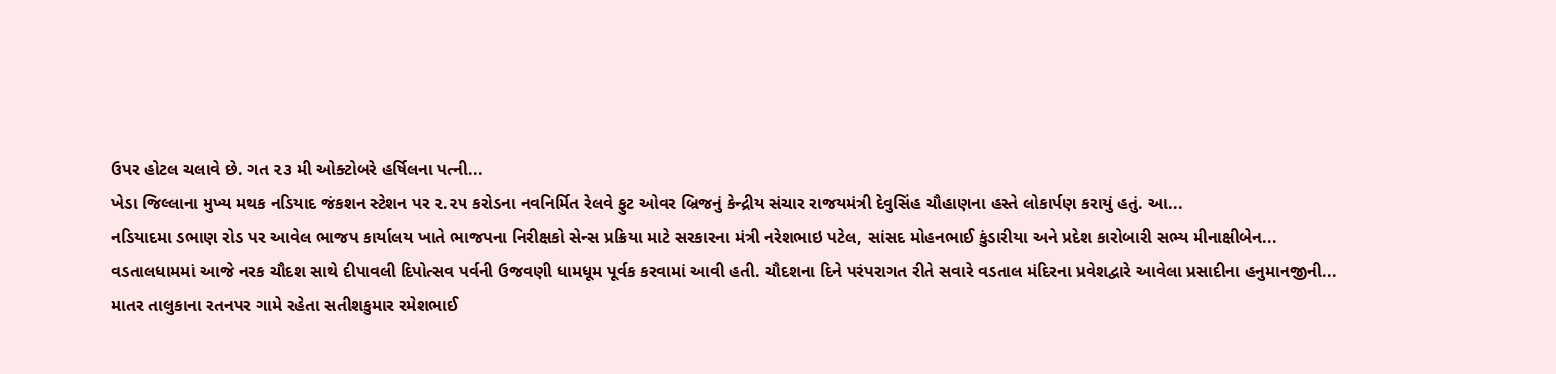ઉપર હોટલ ચલાવે છે. ગત ૨૩ મી ઓક્ટોબરે હર્ષિલના પત્ની...
ખેડા જિલ્લાના મુખ્ય મથક નડિયાદ જંકશન સ્ટેશન પર ૨.૨૫ કરોડના નવનિર્મિત રેલવે ફુટ ઓવર બ્રિજનું કેન્દ્રીય સંચાર રાજયમંત્રી દેવુસિંહ ચૌહાણના હસ્તે લોકાર્પણ કરાયું હતું. આ...
નડિયાદમા ડભાણ રોડ પર આવેલ ભાજપ કાર્યાલય ખાતે ભાજપના નિરીક્ષકો સેન્સ પ્રક્રિયા માટે સરકારના મંત્રી નરેશભાઇ પટેલ, સાંસદ મોહનભાઈ કુંડારીયા અને પ્રદેશ કારોબારી સભ્ય મીનાક્ષીબેન...
વડતાલધામમાં આજે નરક ચૌદશ સાથે દીપાવલી દિપોત્સવ પર્વની ઉજવણી ધામધૂમ પૂર્વક કરવામાં આવી હતી. ચૌદશના દિને પરંપરાગત રીતે સવારે વડતાલ મંદિરના પ્રવેશદ્વારે આવેલા પ્રસાદીના હનુમાનજીની...
માતર તાલુકાના રતનપર ગામે રહેતા સતીશકુમાર રમેશભાઈ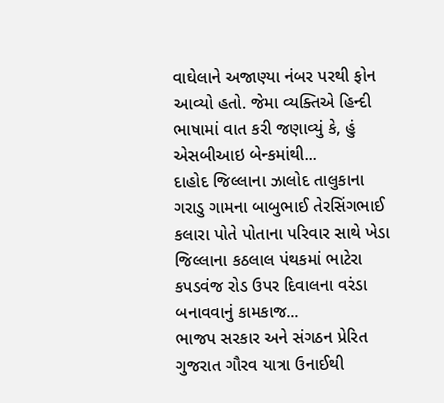વાઘેલાને અજાણ્યા નંબર પરથી ફોન આવ્યો હતો. જેમા વ્યક્તિએ હિન્દી ભાષામાં વાત કરી જણાવ્યું કે, હું એસબીઆઇ બેન્કમાંથી...
દાહોદ જિલ્લાના ઝાલોદ તાલુકાના ગરાડુ ગામના બાબુભાઈ તેરસિંગભાઈ કલારા પોતે પોતાના પરિવાર સાથે ખેડા જિલ્લાના કઠલાલ પંથકમાં ભાટેરા કપડવંજ રોડ ઉપર દિવાલના વરંડા બનાવવાનું કામકાજ...
ભાજપ સરકાર અને સંગઠન પ્રેરિત ગુજરાત ગૌરવ યાત્રા ઉનાઈથી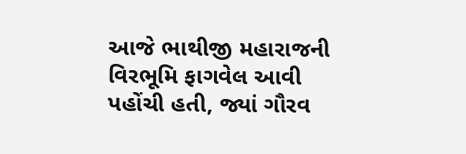આજે ભાથીજી મહારાજની વિરભૂમિ ફાગવેલ આવી પહોંચી હતી, જ્યાં ગૌરવ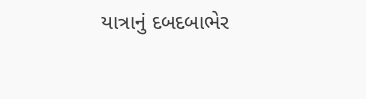યાત્રાનું દબદબાભેર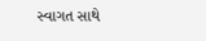સ્વાગત સાથે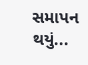સમાપન થયું...